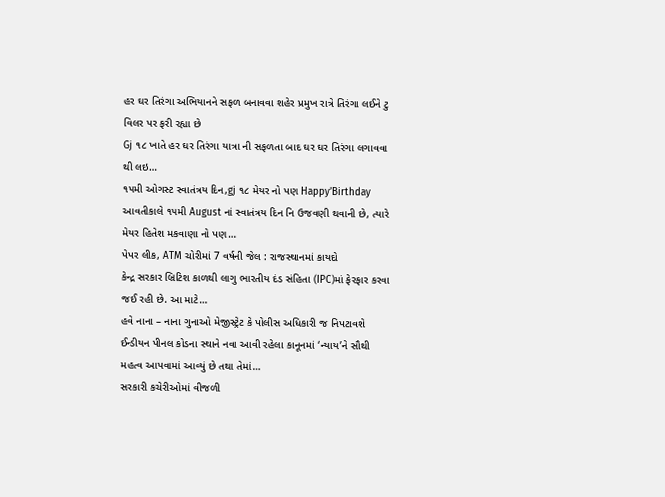હર ઘર તિરંગા અભિયાનને સફળ બનાવવા શહેર પ્રમુખ રાત્રે તિરંગા લઈને ટુ વિલર પર ફરી રહ્યા છે
Gj ૧૮ ખાતે હર ઘર તિરંગા યાત્રા ની સફળતા બાદ ઘર ઘર તિરંગા લગાવવા થી લઇ…
૧૫મી ઓગસ્ટ સ્વાતંત્રય દિન,gj ૧૮ મેયર નો પણ Happy’Birthday
આવતીકાલે ૧૫મી August નાં સ્વાતંત્રય દિન નિ ઉજવણી થવાની છે, ત્યારે મેયર હિતેશ મકવાણા નો પણ…
પેપર લીક, ATM ચોરીમાં 7 વર્ષની જેલ : રાજસ્થાનમાં કાયદો
કેન્દ્ર સરકાર બ્રિટિશ કાળથી લાગુ ભારતીય દંડ સંહિતા (IPC)માં ફેરફાર કરવા જઈ રહી છે. આ માટે…
હવે નાના – નાના ગુનાઓ મેજીસ્ટ્રેટ કે પોલીસ અધિકારી જ નિપટાવશે
ઈન્ડીયન પીનલ કોડના સ્થાને નવા આવી રહેલા કાનૂનમાં ‘ન્યાય’ને સૌથી મહત્વ આપવામાં આવ્યું છે તથા તેમાં…
સરકારી કચેરીઓમાં વીજળી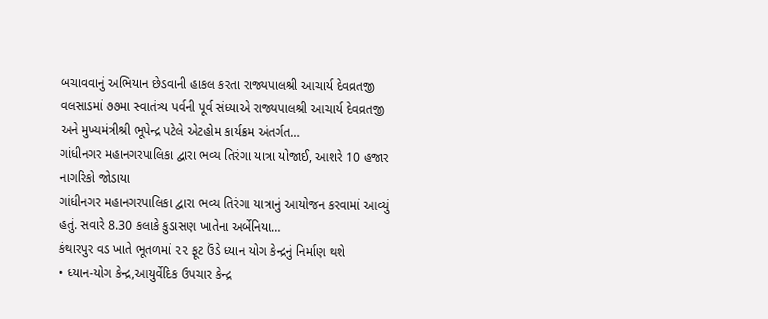બચાવવાનું અભિયાન છેડવાની હાકલ કરતા રાજ્યપાલશ્રી આચાર્ય દેવવ્રતજી
વલસાડમાં ૭૭મા સ્વાતંત્ર્ય પર્વની પૂર્વ સંધ્યાએ રાજ્યપાલશ્રી આચાર્ય દેવવ્રતજી અને મુખ્યમંત્રીશ્રી ભૂપેન્દ્ર પટેલે એટહોમ કાર્યક્રમ અંતર્ગત…
ગાંધીનગર મહાનગરપાલિકા દ્વારા ભવ્ય તિરંગા યાત્રા યોજાઈ, આશરે 10 હજાર નાગરિકો જોડાયા
ગાંધીનગર મહાનગરપાલિકા દ્વારા ભવ્ય તિરંગા યાત્રાનું આયોજન કરવામાં આવ્યું હતું. સવારે 8.30 કલાકે કુડાસણ ખાતેના અર્બેનિયા…
કંથારપુર વડ ખાતે ભૂતળમાં ૨૨ ફૂટ ઉંડે ધ્યાન યોગ કેન્દ્રનું નિર્માણ થશે
• ધ્યાન-યોગ કેન્દ્ર,આયુર્વેદિક ઉપચાર કેન્દ્ર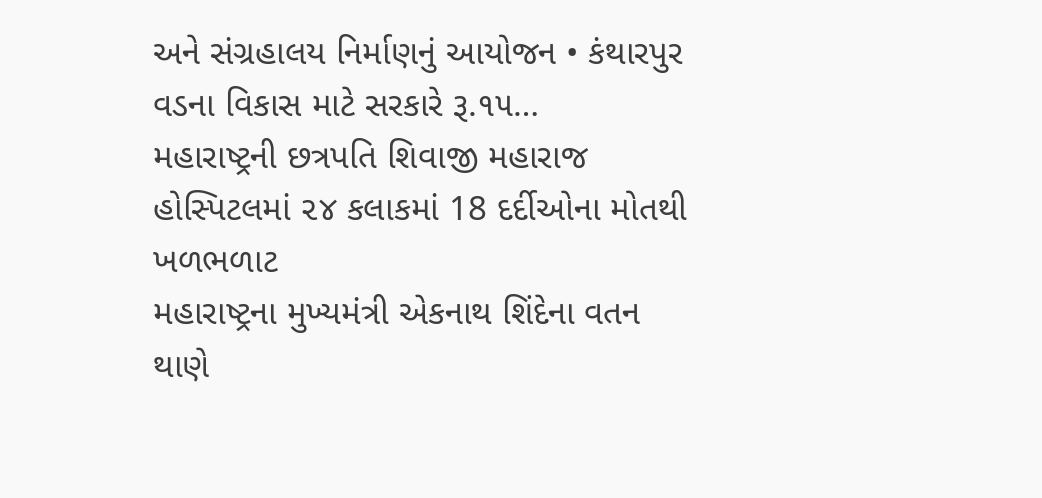અને સંગ્રહાલય નિર્માણનું આયોજન • કંથારપુર વડના વિકાસ માટે સરકારે રૂ.૧૫…
મહારાષ્ટ્રની છત્રપતિ શિવાજી મહારાજ હોસ્પિટલમાં ૨૪ કલાકમાં 18 દર્દીઓના મોતથી ખળભળાટ
મહારાષ્ટ્રના મુખ્યમંત્રી એકનાથ શિંદેના વતન થાણે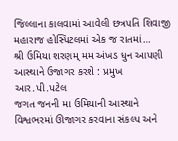જિલ્લાના કાલવામાં આવેલી છત્રપતિ શિવાજી મહારાજ હોસ્પિટલમાં એક જ રાતમાં…
શ્રી ઉમિયા શરણમ્ મમ અંખડ ધુન આપણી આસ્થાને ઉજાગર કરશે : પ્રમુખ આર.પી.પટેલ
જગત જનની મા ઉમિયાની આસ્થાને વિશ્વભરમાં ઊજાગર કરવાના સંકલ્પ અને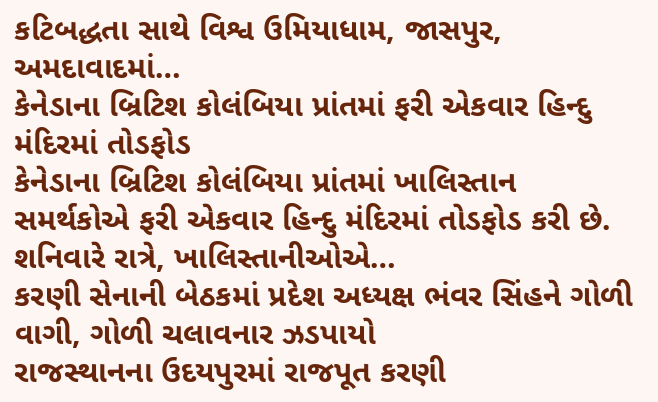કટિબદ્ધતા સાથે વિશ્વ ઉમિયાધામ, જાસપુર, અમદાવાદમાં…
કેનેડાના બ્રિટિશ કોલંબિયા પ્રાંતમાં ફરી એકવાર હિન્દુ મંદિરમાં તોડફોડ
કેનેડાના બ્રિટિશ કોલંબિયા પ્રાંતમાં ખાલિસ્તાન સમર્થકોએ ફરી એકવાર હિન્દુ મંદિરમાં તોડફોડ કરી છે. શનિવારે રાત્રે, ખાલિસ્તાનીઓએ…
કરણી સેનાની બેઠકમાં પ્રદેશ અધ્યક્ષ ભંવર સિંહને ગોળી વાગી, ગોળી ચલાવનાર ઝડપાયો
રાજસ્થાનના ઉદયપુરમાં રાજપૂત કરણી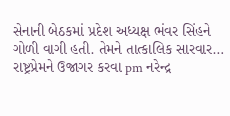સેનાની બેઠકમાં પ્રદેશ અધ્યક્ષ ભંવર સિંહને ગોળી વાગી હતી. તેમને તાત્કાલિક સારવાર…
રાષ્ટ્રપ્રેમને ઉજાગર કરવા pm નરેન્દ્ર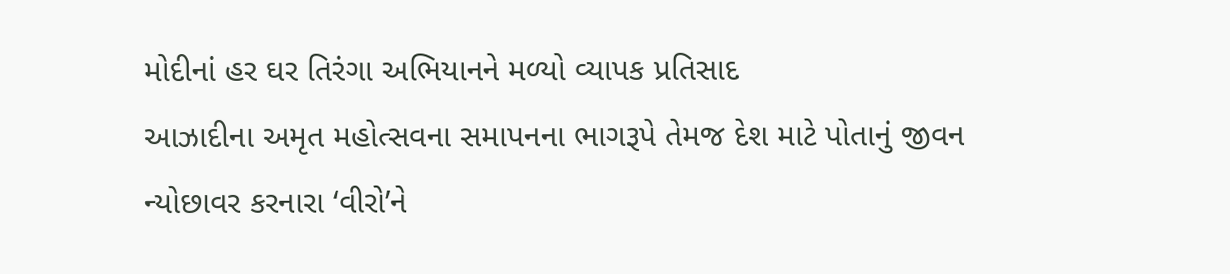મોદીનાં હર ઘર તિરંગા અભિયાનને મળ્યો વ્યાપક પ્રતિસાદ
આઝાદીના અમૃત મહોત્સવના સમાપનના ભાગરૂપે તેમજ દેશ માટે પોતાનું જીવન ન્યોછાવર કરનારા ‘વીરો’ને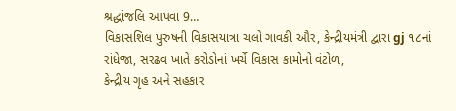શ્રદ્ધાંજલિ આપવા 9…
વિકાસશિલ પુરુષની વિકાસયાત્રા ચલો ગાવકી ઔર, કેન્દ્રીયમંત્રી દ્વારા gj ૧૮નાં રાંધેજા, સરઢવ ખાતે કરોડોનાં ખર્ચે વિકાસ કામોનો વંટોળ,
કેન્દ્રીય ગૃહ અને સહકાર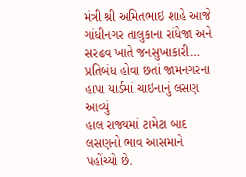મંત્રી શ્રી અમિતભાઇ શાહે આજે ગાંધીનગર તાલુકાના રાંધેજા અને સરઢવ ખાતે જનસુખાકારી…
પ્રતિબંધ હોવા છતાં જામનગરના હાપા યાર્ડમાં ચાઇનાનું લસણ આવ્યું
હાલ રાજ્યમાં ટામેટા બાદ લસણનો ભાવ આસમાને પહોંચ્યો છે.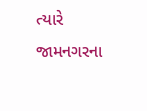ત્યારે જામનગરના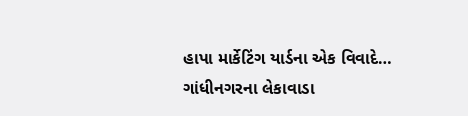હાપા માર્કેટિંગ યાર્ડના એક વિવાદે…
ગાંધીનગરના લેકાવાડા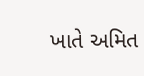ખાતે અમિત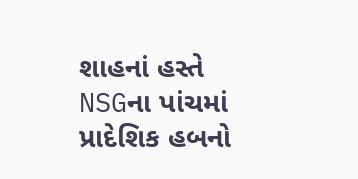શાહનાં હસ્તે NSGના પાંચમાં પ્રાદેશિક હબનો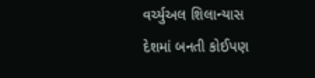વર્ચ્યુઅલ શિલાન્યાસ
દેશમાં બનતી કોઈપણ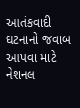આતંકવાદી ઘટનાનો જવાબ આપવા માટે નેશનલ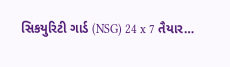સિકયુરિટી ગાર્ડ (NSG) 24 x 7 તૈયાર…